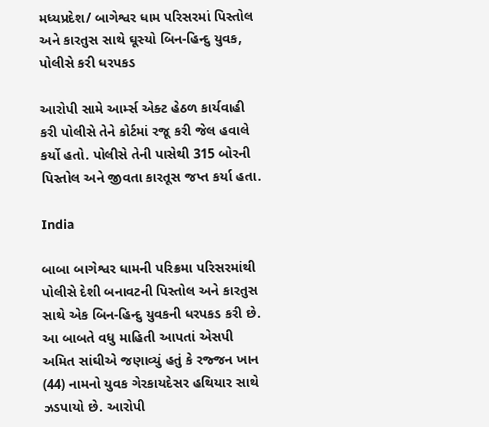મધ્યપ્રદેશ/ બાગેશ્વર ધામ પરિસરમાં પિસ્તોલ અને કારતુસ સાથે ઘૂસ્યો બિન-હિન્દુ યુવક, પોલીસે કરી ધરપકડ

આરોપી સામે આર્મ્સ એક્ટ હેઠળ કાર્યવાહી કરી પોલીસે તેને કોર્ટમાં રજૂ કરી જેલ હવાલે કર્યો હતો. પોલીસે તેની પાસેથી 315 બોરની પિસ્તોલ અને જીવતા કારતૂસ જપ્ત કર્યા હતા.

India

બાબા બાગેશ્વર ધામની પરિક્રમા પરિસરમાંથી પોલીસે દેશી બનાવટની પિસ્તોલ અને કારતુસ સાથે એક બિન-હિન્દુ યુવકની ધરપકડ કરી છે. આ બાબતે વધુ માહિતી આપતાં એસપી અમિત સાંઘીએ જણાવ્યું હતું કે રજ્જન ખાન (44) નામનો યુવક ગેરકાયદેસર હથિયાર સાથે ઝડપાયો છે. આરોપી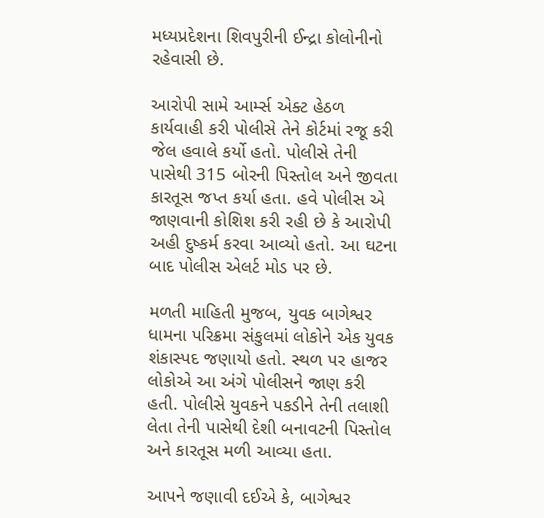મધ્યપ્રદેશના શિવપુરીની ઈન્દ્રા કોલોનીનો રહેવાસી છે.

આરોપી સામે આર્મ્સ એક્ટ હેઠળ કાર્યવાહી કરી પોલીસે તેને કોર્ટમાં રજૂ કરી જેલ હવાલે કર્યો હતો. પોલીસે તેની પાસેથી 315 બોરની પિસ્તોલ અને જીવતા કારતૂસ જપ્ત કર્યા હતા. હવે પોલીસ એ જાણવાની કોશિશ કરી રહી છે કે આરોપી અહી દુષ્કર્મ કરવા આવ્યો હતો. આ ઘટના બાદ પોલીસ એલર્ટ મોડ પર છે.

મળતી માહિતી મુજબ, યુવક બાગેશ્વર ધામના પરિક્રમા સંકુલમાં લોકોને એક યુવક શંકાસ્પદ જણાયો હતો. સ્થળ પર હાજર લોકોએ આ અંગે પોલીસને જાણ કરી હતી. પોલીસે યુવકને પકડીને તેની તલાશી લેતા તેની પાસેથી દેશી બનાવટની પિસ્તોલ અને કારતૂસ મળી આવ્યા હતા.

આપને જણાવી દઈએ કે, બાગેશ્વર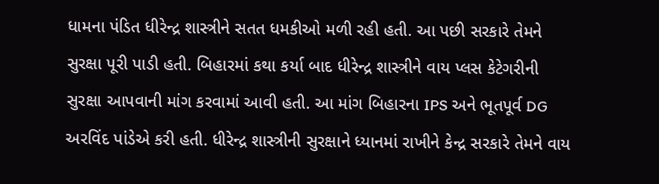ધામના પંડિત ધીરેન્દ્ર શાસ્ત્રીને સતત ધમકીઓ મળી રહી હતી. આ પછી સરકારે તેમને સુરક્ષા પૂરી પાડી હતી. બિહારમાં કથા કર્યા બાદ ધીરેન્દ્ર શાસ્ત્રીને વાય પ્લસ કેટેગરીની સુરક્ષા આપવાની માંગ કરવામાં આવી હતી. આ માંગ બિહારના IPS અને ભૂતપૂર્વ DG અરવિંદ પાંડેએ કરી હતી. ધીરેન્દ્ર શાસ્ત્રીની સુરક્ષાને ધ્યાનમાં રાખીને કેન્દ્ર સરકારે તેમને વાય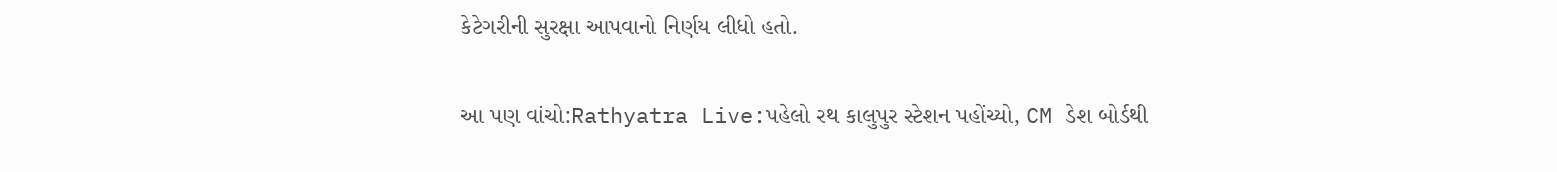કેટેગરીની સુરક્ષા આપવાનો નિર્ણય લીધો હતો.

આ પણ વાંચો:Rathyatra Live:પહેલો રથ કાલુપુર સ્ટેશન પહોંચ્યો, CM ડેશ બોર્ડથી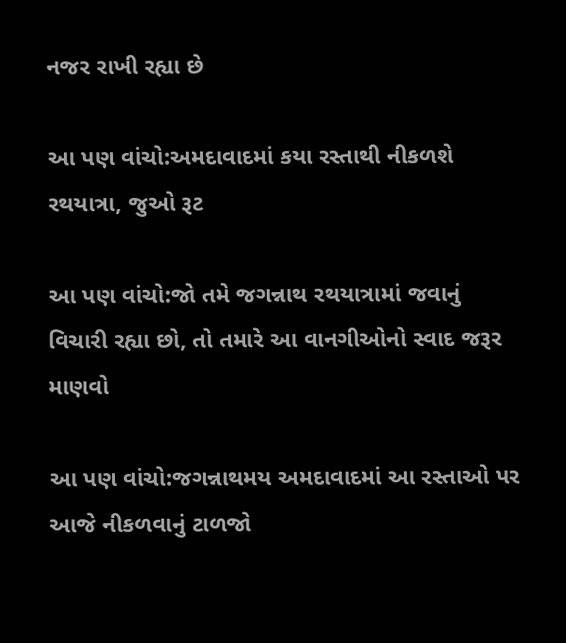નજર રાખી રહ્યા છે

આ પણ વાંચો:અમદાવાદમાં કયા રસ્તાથી નીકળશે રથયાત્રા, જુઓ રૂટ

આ પણ વાંચો:જો તમે જગન્નાથ રથયાત્રામાં જવાનું વિચારી રહ્યા છો, તો તમારે આ વાનગીઓનો સ્વાદ જરૂર માણવો

આ પણ વાંચો:જગન્નાથમય અમદાવાદમાં આ રસ્તાઓ પર આજે નીકળવાનું ટાળજો